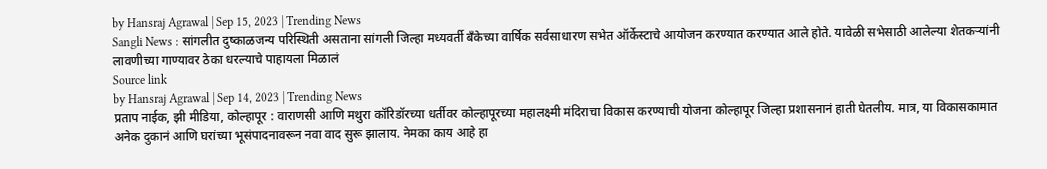by Hansraj Agrawal | Sep 15, 2023 | Trending News
Sangli News : सांगलीत दुष्काळजन्य परिस्थिती असताना सांगली जिल्हा मध्यवर्ती बँकेच्या वार्षिक सर्वसाधारण सभेत ऑर्केस्टाचे आयोजन करण्यात करण्यात आले होते. यावेळी सभेसाठी आलेल्या शेतकऱ्यांनी लावणीच्या गाण्यावर ठेका धरल्याचे पाहायला मिळालं
Source link
by Hansraj Agrawal | Sep 14, 2023 | Trending News
प्रताप नाईक, झी मीडिया, कोल्हापूर : वाराणसी आणि मथुरा कॉरिडॉरच्या धर्तीवर कोल्हापूरच्या महालक्ष्मी मंदिराचा विकास करण्याची योजना कोल्हापूर जिल्हा प्रशासनानं हाती घेतलीय. मात्र, या विकासकामात अनेक दुकानं आणि घरांच्या भूसंपादनावरून नवा वाद सुरू झालाय. नेमका काय आहे हा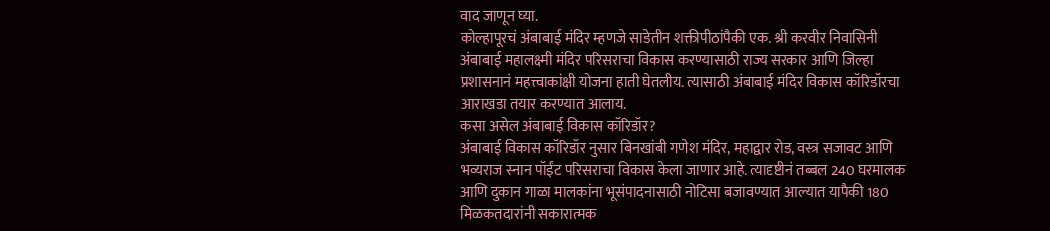वाद जाणून घ्या.
कोल्हापूरचं अंबाबाई मंदिर म्हणजे साडेतीन शक्तीपीठांपैकी एक. श्री करवीर निवासिनी अंबाबाई महालक्ष्मी मंदिर परिसराचा विकास करण्यासाठी राज्य सरकार आणि जिल्हा प्रशासनानं महत्त्वाकांक्षी योजना हाती घेतलीय. त्यासाठी अंबाबाई मंदिर विकास कॉरिडॉरचा आराखडा तयार करण्यात आलाय.
कसा असेल अंबाबाई विकास कॉरिडॉर?
अंबाबाई विकास कॉरिडॉर नुसार बिनखांबी गणेश मंदिर, महाद्वार रोड, वस्त्र सजावट आणि भव्यराज स्नान पॉईंट परिसराचा विकास केला जाणार आहे. त्यादृष्टीनं तब्बल 240 घरमालक आणि दुकान गाळा मालकांना भूसंपादनासाठी नोटिसा बजावण्यात आल्यात यापैकी 180 मिळकतदारांनी सकारात्मक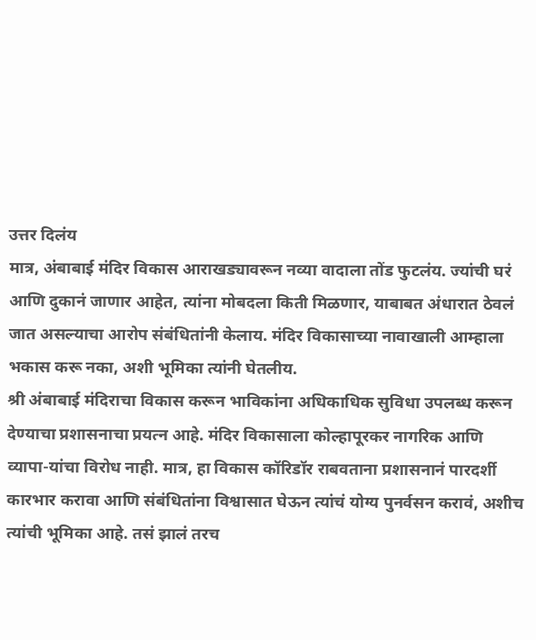उत्तर दिलंय
मात्र, अंबाबाई मंदिर विकास आराखड्यावरून नव्या वादाला तोंड फुटलंय. ज्यांची घरं आणि दुकानं जाणार आहेत, त्यांना मोबदला किती मिळणार, याबाबत अंधारात ठेवलं जात असल्याचा आरोप संबंधितांनी केलाय. मंदिर विकासाच्या नावाखाली आम्हाला भकास करू नका, अशी भूमिका त्यांनी घेतलीय.
श्री अंबाबाई मंदिराचा विकास करून भाविकांना अधिकाधिक सुविधा उपलब्ध करून देण्याचा प्रशासनाचा प्रयत्न आहे. मंदिर विकासाला कोल्हापूरकर नागरिक आणि व्यापा-यांचा विरोध नाही. मात्र, हा विकास कॉरिडॉर राबवताना प्रशासनानं पारदर्शी कारभार करावा आणि संबंधितांना विश्वासात घेऊन त्यांचं योग्य पुनर्वसन करावं, अशीच त्यांची भूमिका आहे. तसं झालं तरच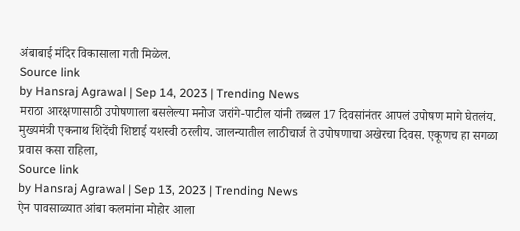अंबाबाई मंदिर विकासाला गती मिळेल.
Source link
by Hansraj Agrawal | Sep 14, 2023 | Trending News
मराठा आरक्षणासाठी उपोषणाला बसलेल्या मनोज जरांगे-पाटील यांनी तब्बल 17 दिवसांनंतर आपलं उपोषण मागे घेतलंय. मुख्यमंत्री एकनाथ शिदेंची शिष्टाई यशस्वी ठरलीय. जालन्यातील लाठीचार्ज ते उपोषणाचा अखेरचा दिवस. एकूणच हा सगळा प्रवास कसा राहिला,
Source link
by Hansraj Agrawal | Sep 13, 2023 | Trending News
ऐन पावसाळ्यात आंबा कलमांना मोहोर आला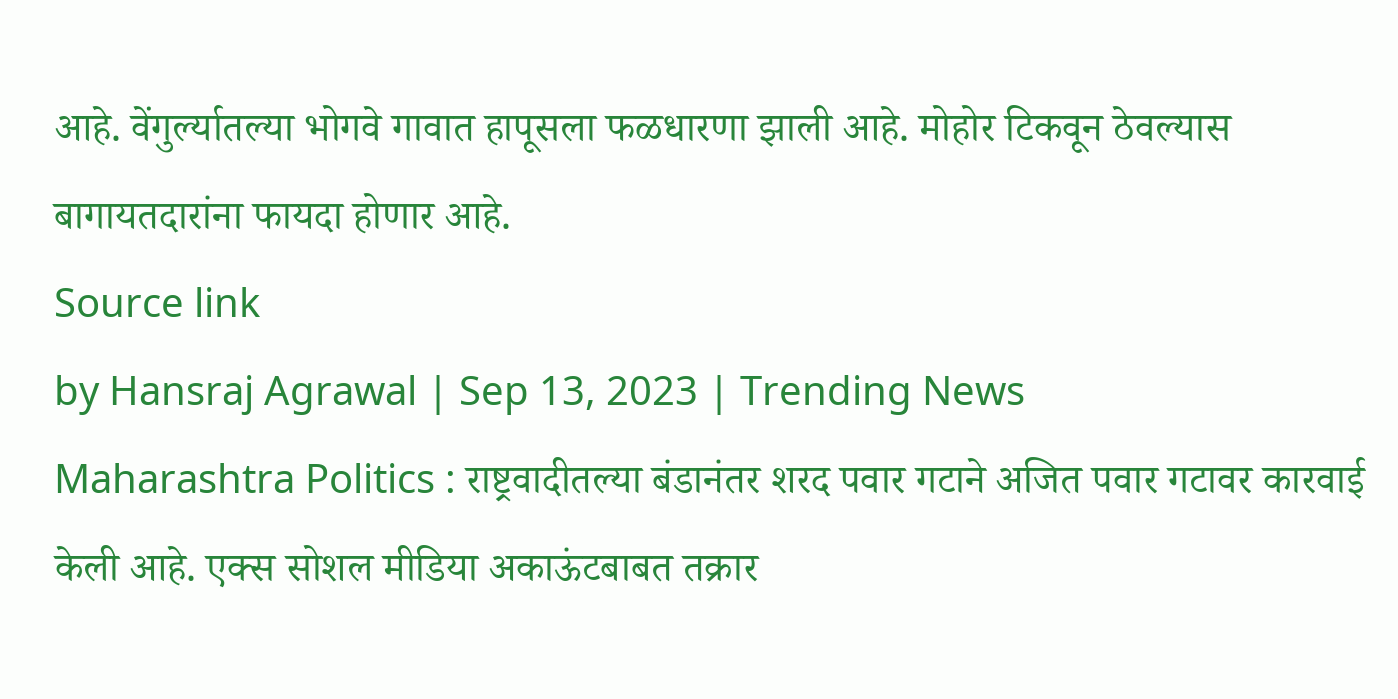आहे. वेंगुर्ल्यातल्या भोगवे गावात हापूसला फळधारणा झाली आहे. मोहोर टिकवून ठेवल्यास बागायतदारांना फायदा होणार आहे.
Source link
by Hansraj Agrawal | Sep 13, 2023 | Trending News
Maharashtra Politics : राष्ट्रवादीतल्या बंडानंतर शरद पवार गटाने अजित पवार गटावर कारवाई केली आहे. एक्स सोशल मीडिया अकाऊंटबाबत तक्रार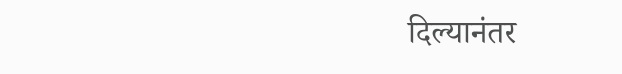दिल्यानंतर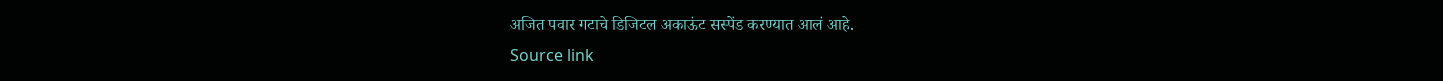अजित पवार गटाचे डिजिटल अकाऊंट सस्पेंड करण्यात आलं आहे.
Source link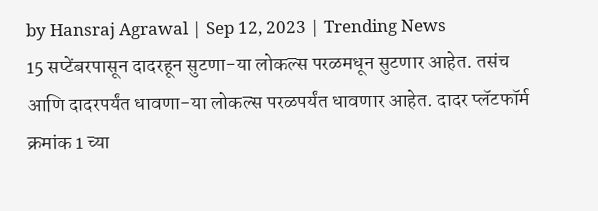by Hansraj Agrawal | Sep 12, 2023 | Trending News
15 सप्टेंबरपासून दादरहून सुटणा-या लोकल्स परळमधून सुटणार आहेत. तसंच आणि दादरपर्यंत धावणा-या लोकल्स परळपर्यंत धावणार आहेत. दादर प्लॅटफॉर्म क्रमांक 1 च्या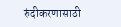रुंदीकरणासाठी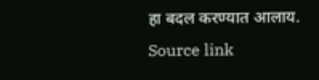हा बदल करण्यात आलाय.
Source link